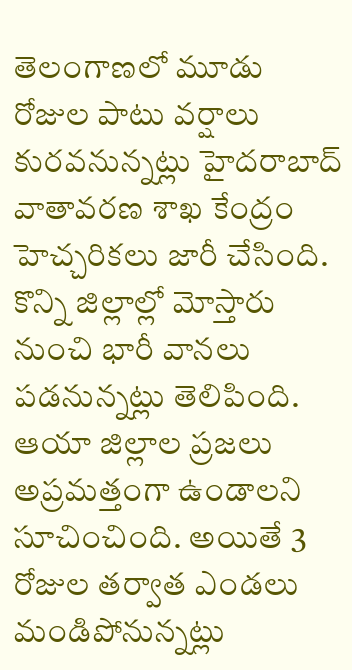తెలంగాణలో మూడు రోజుల పాటు వర్షాలు కురవనున్నట్లు హైదరాబాద్ వాతావరణ శాఖ కేంద్రం హెచ్చరికలు జారీ చేసింది. కొన్ని జిల్లాల్లో మోస్తారు నుంచి భారీ వానలు పడనున్నట్లు తెలిపింది. ఆయా జిల్లాల ప్రజలు అప్రమత్తంగా ఉండాలని సూచించింది. అయితే 3 రోజుల తర్వాత ఎండలు మండిపోనున్నట్లు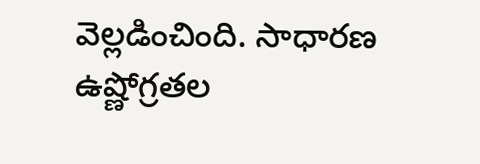వెల్లడించింది. సాధారణ ఉష్ణోగ్రతల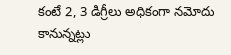కంటే 2, 3 డిగ్రీలు అధికంగా నమోదు కానున్నట్లు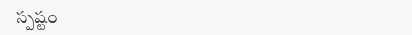స్పష్టం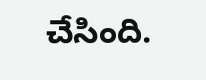చేసింది.